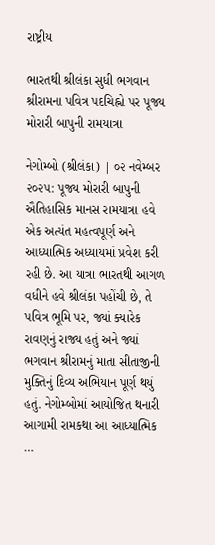રાષ્ટ્રીય

ભારતથી શ્રીલંકા સુધી ભગવાન શ્રીરામના પવિત્ર પદચિહ્નો પર પૂજ્ય મોરારી બાપુની રામયાત્રા

નેગોમ્બો (શ્રીલંકા) | ૦૨ નવેમ્બર ૨૦૨૫: પૂજ્ય મોરારી બાપુની ઐતિહાસિક માનસ રામયાત્રા હવે એક અત્યંત મહત્વપૂર્ણ અને આધ્યાત્મિક અધ્યાયમાં પ્રવેશ કરી રહી છે. આ યાત્રા ભારતથી આગળ વધીને હવે શ્રીલંકા પહોંચી છે, તે પવિત્ર ભૂમિ પર, જ્યાં ક્યારેક રાવણનું રાજ્ય હતું અને જ્યાં ભગવાન શ્રીરામનું માતા સીતાજીની મુક્તિનું દિવ્ય અભિયાન પૂર્ણ થયું હતું. નેગોમ્બોમાં આયોજિત થનારી આગામી રામકથા આ આધ્યાત્મિક …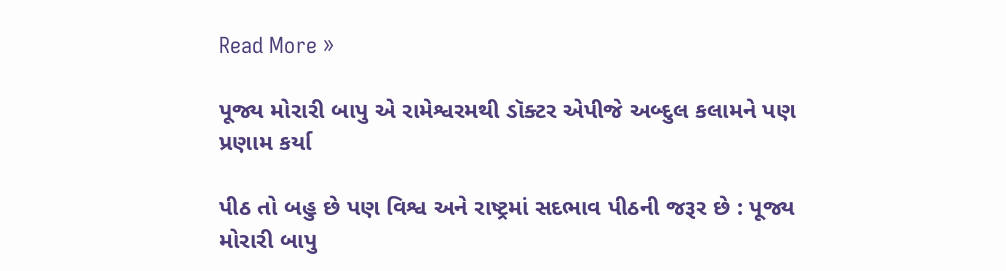Read More »

પૂજ્ય મોરારી બાપુ એ રામેશ્વરમથી ડૉક્ટર એપીજે અબ્દુલ કલામને પણ પ્રણામ કર્યા

પીઠ તો બહુ છે પણ વિશ્વ અને રાષ્ટ્રમાં સદભાવ પીઠની જરૂર છે : પૂજ્ય મોરારી બાપુ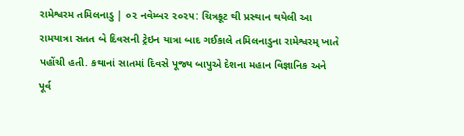રામેશ્વરમ તમિલનાડુ | ૦૨ નવેમ્બર ૨૦૨૫: ચિત્રકૂટ થી પ્રસ્થાન થયેલી આ રામયાત્રા સતત બે દિવસની ટ્રેઇન યાત્રા બાદ ગઈકાલે તમિલનાડુના રામેશ્વરમ્ ખાતે પહોંચી હતી. કથાનાં સાતમાં દિવસે પૂજ્ય બાપુએ દેશના મહાન વિજ્ઞાનિક અને પૂર્વ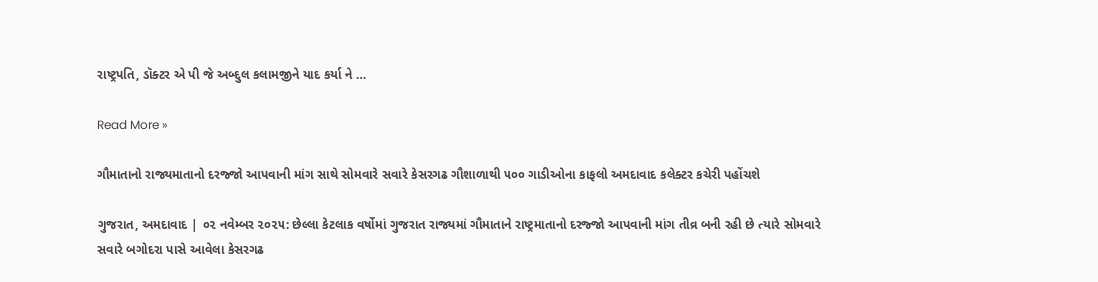રાષ્ટ્રપતિ, ડૉક્ટર એ પી જે અબ્દુલ કલામજીને યાદ કર્યા ને …

Read More »

ગૌમાતાનો રાજ્યમાતાનો દરજ્જો આપવાની માંગ સાથે સોમવારે સવારે કેસરગઢ ગૌશાળાથી ૫૦૦ ગાડીઓના કાફલો અમદાવાદ કલેક્ટર કચેરી પહોંચશે

ગુજરાત, અમદાવાદ | ૦૨ નવેમ્બર ૨૦૨૫: છેલ્લા કેટલાક વર્ષોમાં ગુજરાત રાજ્યમાં ગૌમાતાને રાષ્ટ્રમાતાનો દરજ્જો આપવાની માંગ તીવ્ર બની રહી છે ત્યારે સોમવારે સવારે બગોદરા પાસે આવેલા કેસરગઢ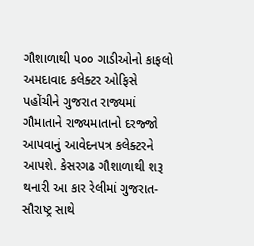ગૌશાળાથી ૫૦૦ ગાડીઓનો કાફલો અમદાવાદ કલેક્ટર ઓફિસે પહોંચીને ગુજરાત રાજ્યમાં ગૌમાતાને રાજ્યમાતાનો દરજ્જો આપવાનું આવેદનપત્ર કલેક્ટરને આપશે. કેસરગઢ ગૌશાળાથી શરૂ થનારી આ કાર રેલીમાં ગુજરાત-સૌરાષ્ટ્ર સાથે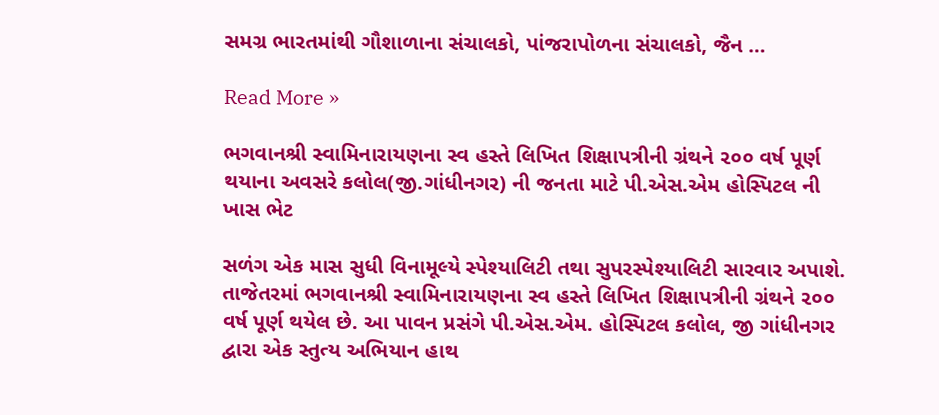સમગ્ર ભારતમાંથી ગૌશાળાના સંચાલકો, પાંજરાપોળના સંચાલકો, જૈન …

Read More »

ભગવાનશ્રી સ્વામિનારાયણના સ્વ હસ્તે લિખિત શિક્ષાપત્રીની ગ્રંથને ૨૦૦ વર્ષ પૂર્ણ થયાના અવસરે કલોલ(જી.ગાંધીનગર) ની જનતા માટે પી.એસ.એમ હોસ્પિટલ ની ખાસ ભેટ

સળંગ એક માસ સુધી વિનામૂલ્યે સ્પેશ્યાલિટી તથા સુપરસ્પેશ્યાલિટી સારવાર અપાશે. તાજેતરમાં ભગવાનશ્રી સ્વામિનારાયણના સ્વ હસ્તે લિખિત શિક્ષાપત્રીની ગ્રંથને ૨૦૦ વર્ષ પૂર્ણ થયેલ છે. આ પાવન પ્રસંગે પી.એસ.એમ. હોસ્પિટલ કલોલ, જી ગાંધીનગર દ્વારા એક સ્તુત્ય અભિયાન હાથ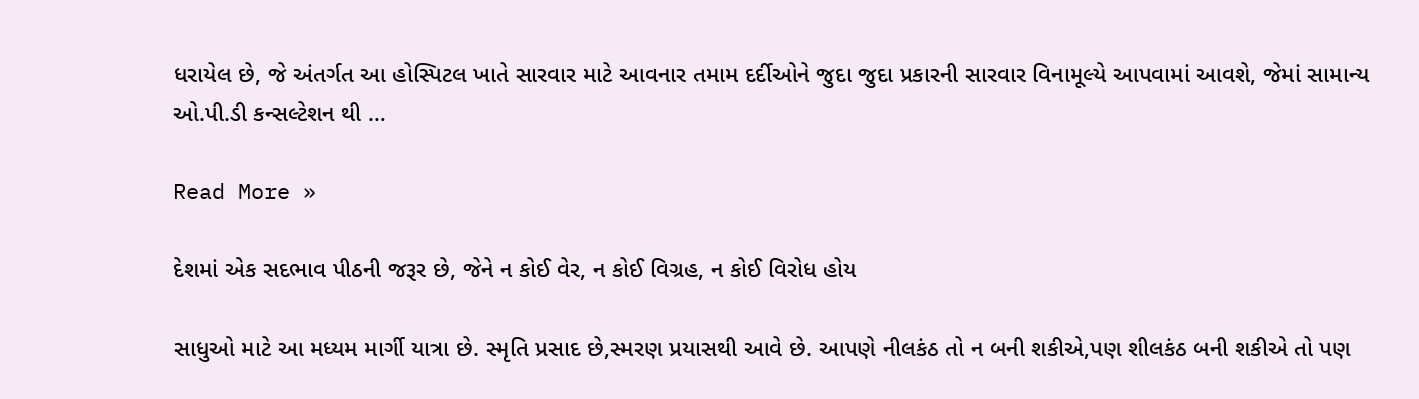ધરાયેલ છે, જે અંતર્ગત આ હોસ્પિટલ ખાતે સારવાર માટે આવનાર તમામ દર્દીઓને જુદા જુદા પ્રકારની સારવાર વિનામૂલ્યે આપવામાં આવશે, જેમાં સામાન્ય ઓ.પી.ડી કન્સલ્ટેશન થી …

Read More »

દેશમાં એક સદભાવ પીઠની જરૂર છે, જેને ન કોઈ વેર, ન કોઈ વિગ્રહ, ન કોઈ વિરોધ હોય

સાધુઓ માટે આ મધ્યમ માર્ગી યાત્રા છે. સ્મૃતિ પ્રસાદ છે,સ્મરણ પ્રયાસથી આવે છે. આપણે નીલકંઠ તો ન બની શકીએ,પણ શીલકંઠ બની શકીએ તો પણ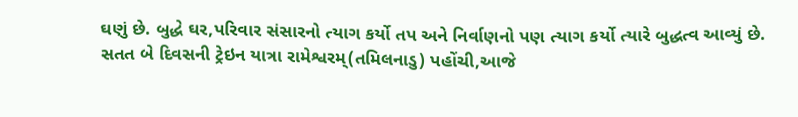ઘણું છે. બુદ્ધે ઘર,પરિવાર સંસારનો ત્યાગ કર્યો તપ અને નિર્વાણનો પણ ત્યાગ કર્યો ત્યારે બુદ્ધત્વ આવ્યું છે. સતત બે દિવસની ટ્રેઇન યાત્રા રામેશ્વરમ્(તમિલનાડુ) પહોંચી,આજે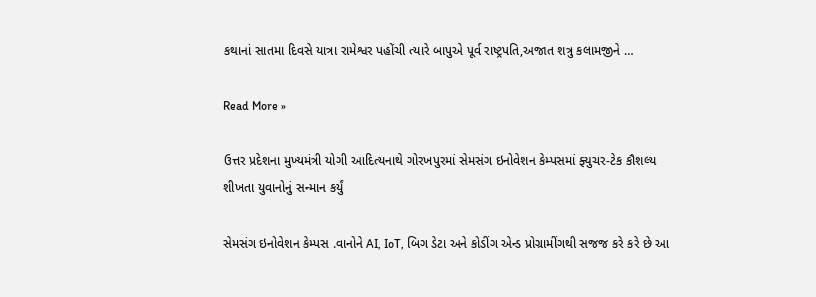કથાનાં સાતમા દિવસે યાત્રા રામેશ્વર પહોંચી ત્યારે બાપુએ પૂર્વ રાષ્ટ્રપતિ,અજાત શત્રુ કલામજીને …

Read More »

ઉત્તર પ્રદેશના મુખ્યમંત્રી યોગી આદિત્યનાથે ગોરખપુરમાં સેમસંગ ઇનોવેશન કેમ્પસમાં ફ્યુચર-ટેક કૌશલ્ય શીખતા યુવાનોનું સન્માન કર્યું

સેમસંગ ઇનોવેશન કેમ્પસ .વાનોને AI, IoT, બિગ ડેટા અને કોડીંગ એન્ડ પ્રોગ્રામીંગથી સજજ કરે કરે છે આ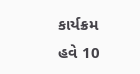કાર્યક્રમ હવે 10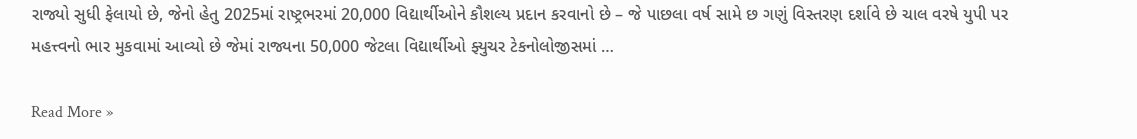રાજ્યો સુધી ફેલાયો છે, જેનો હેતુ 2025માં રાષ્ટ્રભરમાં 20,000 વિદ્યાર્થીઓને કૌશલ્ય પ્રદાન કરવાનો છે – જે પાછલા વર્ષ સામે છ ગણું વિસ્તરણ દર્શાવે છે ચાલ વરષે યુપી પર મહત્ત્વનો ભાર મુકવામાં આવ્યો છે જેમાં રાજ્યના 50,000 જેટલા વિદ્યાર્થીઓ ફ્યુચર ટેકનોલોજીસમાં …

Read More »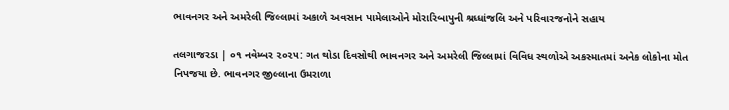ભાવનગર અને અમરેલી જિલ્લામાં અકાળે અવસાન પામેલાઓને મોરારિબાપુની શ્રધ્ધાંજલિ અને પરિવારજનોને સહાય

તલગાજરડા | ૦૧ નવેમ્બર ૨૦૨૫: ગત થોડા દિવસોથી ભાવનગર અને અમરેલી જિલ્લામાં વિવિધ સ્થળોએ અકસ્માતમાં અનેક લોકોના મોત નિપજયા છે. ભાવનગર જીલ્લાના ઉમરાળા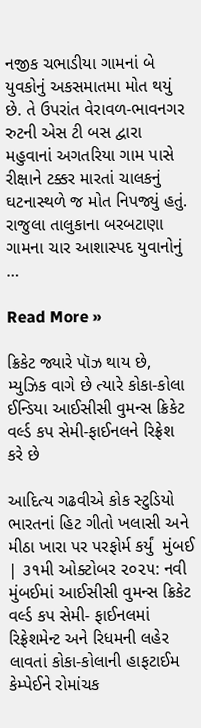નજીક ચભાડીયા ગામનાં બે યુવકોનું અકસમાતમા મોત થયું છે. તે ઉપરાંત વેરાવળ-ભાવનગર રુટની એસ ટી બસ દ્વારા મહુવાનાં અગતરિયા ગામ પાસે રીક્ષાને ટક્કર મારતાં ચાલકનું ઘટનાસ્થળે જ મોત નિપજ્યું હતું.  રાજુલા તાલુકાના બરબટાણા ગામના ચાર આશાસ્પદ યુવાનોનું …

Read More »

ક્રિકેટ જ્યારે પૉઝ થાય છે, મ્યુઝિક વાગે છે ત્યારે કોકા-કોલા ઈન્ડિયા આઈસીસી વુમન્સ ક્રિકેટ વર્લ્ડ કપ સેમી-ફાઈનલને રિફ્રેશ કરે છે

આદિત્ય ગઢવીએ કોક સ્ટુડિયો ભારતનાં હિટ ગીતો ખલાસી અને મીઠા ખારા પર પરફોર્મ કર્યું  મુંબઈ | ૩૧મી ઓક્ટોબર ૨૦૨૫: નવી મુંબઈમાં આઈસીસી વુમન્સ ક્રિકેટ વર્લ્ડ કપ સેમી- ફાઈનલમાં રિફ્રેશમેન્ટ અને રિધમની લહેર લાવતાં કોકા-કોલાની હાફટાઈમ કેમ્પેઈને રોમાંચક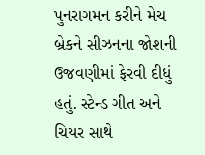પુનરાગમન કરીને મેચ બ્રેકને સીઝનના જોશની ઉજવણીમાં ફેરવી દીધું હતું. સ્ટેન્ડ ગીત અને ચિયર સાથે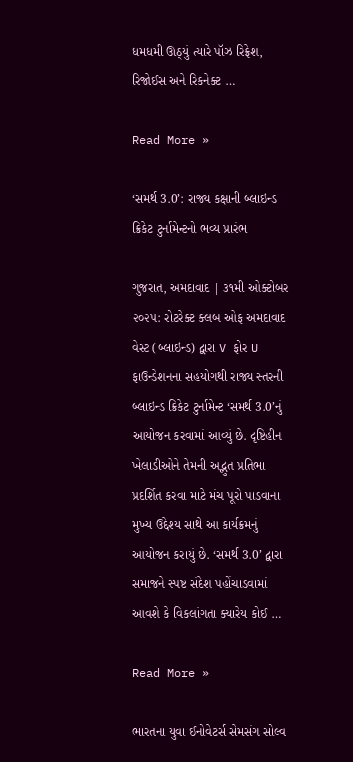ધમધમી ઊઠ્યું ત્યારે પૉઝ રિફ્રેશ, રિજોઈસ અને રિકનેક્ટ …

Read More »

‘સમર્થ 3.0’: રાજ્ય કક્ષાની બ્લાઇન્ડ ક્રિકેટ ટુર્નામેન્ટનો ભવ્ય પ્રારંભ

ગુજરાત, અમદાવાદ | ૩૧મી ઓક્ટોબર ૨૦૨૫: રોટરેક્ટ ક્લબ ઓફ અમદાવાદ વેસ્ટ (બ્લાઇન્ડ) દ્વારા V ફોર U ફાઉન્ડેશનના સહયોગથી રાજ્ય સ્તરની બ્લાઇન્ડ ક્રિકેટ ટુર્નામેન્ટ ‘સમર્થ 3.0’નું આયોજન કરવામાં આવ્યું છે. દૃષ્ટિહીન ખેલાડીઓને તેમની અદ્ભુત પ્રતિભા પ્રદર્શિત કરવા માટે મંચ પૂરો પાડવાના મુખ્ય ઉદ્દેશ્ય સાથે આ કાર્યક્રમનું આયોજન કરાયું છે. ‘સમર્થ 3.0’ દ્વારા સમાજને સ્પષ્ટ સંદેશ પહોંચાડવામાં આવશે કે વિકલાંગતા ક્યારેય કોઈ …

Read More »

ભારતના યુવા ઈનોવેટર્સ સેમસંગ સોલ્વ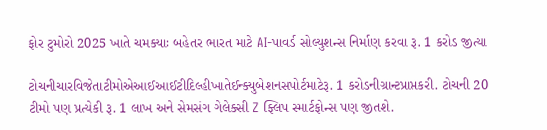ફોર ટુમોરો 2025 ખાતે ચમક્યાઃ બહેતર ભારત માટે AI-પાવર્ડ સોલ્યુશન્સ નિર્માણ કરવા રૂ. 1 કરોડ જીત્યા

ટોચનીચારવિજેતાટીમોએઆઈઆઈટીદિલ્હીખાતેઈન્ક્યુબેશનસપોર્ટમાટેરૂ. 1 કરોડનીગ્રાન્ટપ્રાપ્તકરી. ટોચની 20 ટીમો પણ પ્રત્યેકી રૂ. 1 લાખ અને સેમસંગ ગેલેક્સી Z ફ્લિપ સ્માર્ટફોન્સ પણ જીતશે.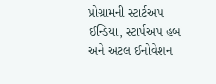પ્રોગ્રામની સ્ટાર્ટઅપ ઈન્ડિયા, સ્ટાર્પઅપ હબ અને અટલ ઈનોવેશન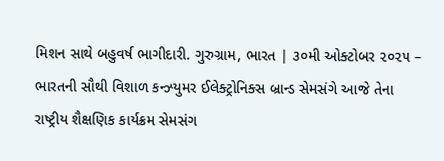મિશન સાથે બહુવર્ષ ભાગીદારી. ગુરુગ્રામ, ભારત | ૩૦મી ઓક્ટોબર ૨૦૨૫ – ભારતની સૌથી વિશાળ કન્ઝ્યુમર ઈલેક્ટ્રોનિક્સ બ્રાન્ડ સેમસંગે આજે તેના રાષ્ટ્રીય શૈક્ષણિક કાર્યક્રમ સેમસંગ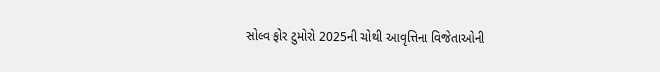સોલ્વ ફોર ટુમોરો 2025ની ચોથી આવૃત્તિના વિજેતાઓની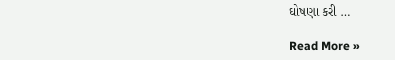ઘોષણા કરી …

Read More »